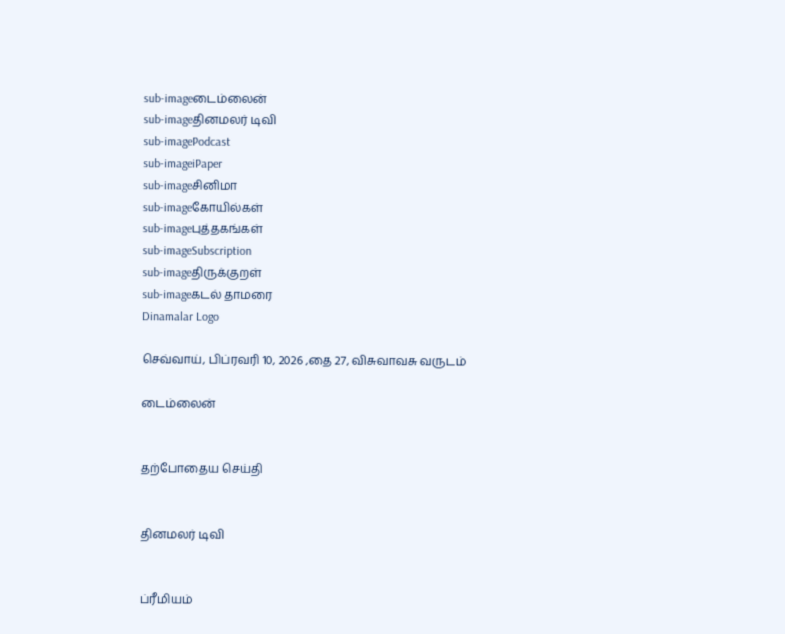sub-imageடைம்லைன்
sub-imageதினமலர் டிவி
sub-imagePodcast
sub-imageiPaper
sub-imageசினிமா
sub-imageகோயில்கள்
sub-imageபுத்தகங்கள்
sub-imageSubscription
sub-imageதிருக்குறள்
sub-imageகடல் தாமரை
Dinamalar Logo

செவ்வாய், பிப்ரவரி 10, 2026 ,தை 27, விசுவாவசு வருடம்

டைம்லைன்


தற்போதைய செய்தி


தினமலர் டிவி


ப்ரீமியம்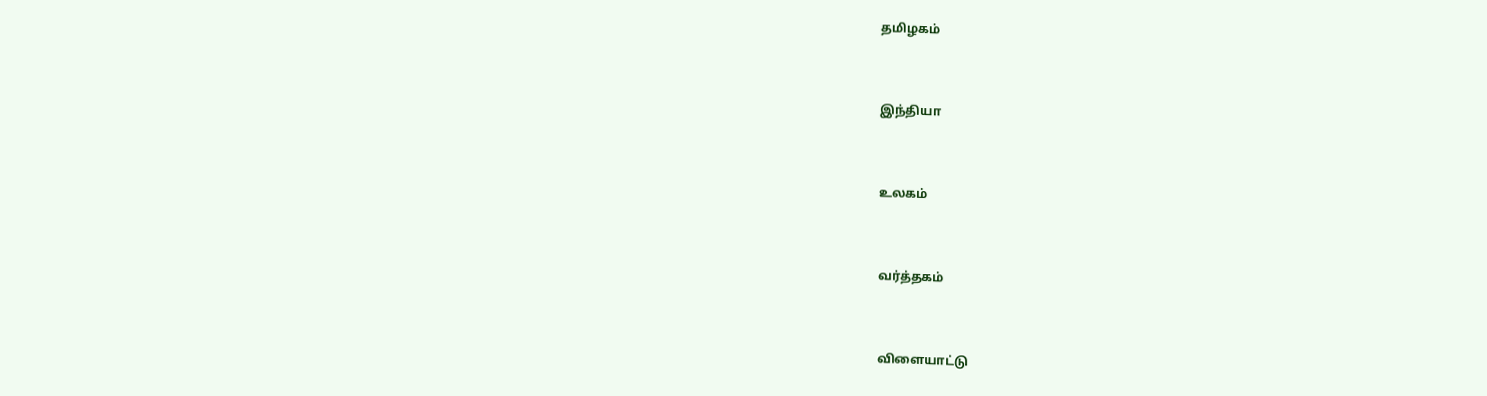தமிழகம்


இந்தியா


உலகம்


வர்த்தகம்


விளையாட்டு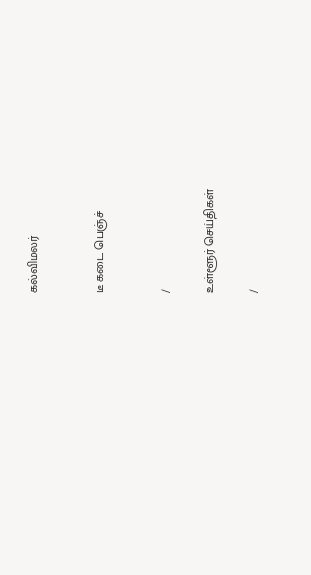கல்விமலர்


டீ கடை பெஞ்ச்


/

உள்ளூர் செய்திகள்

/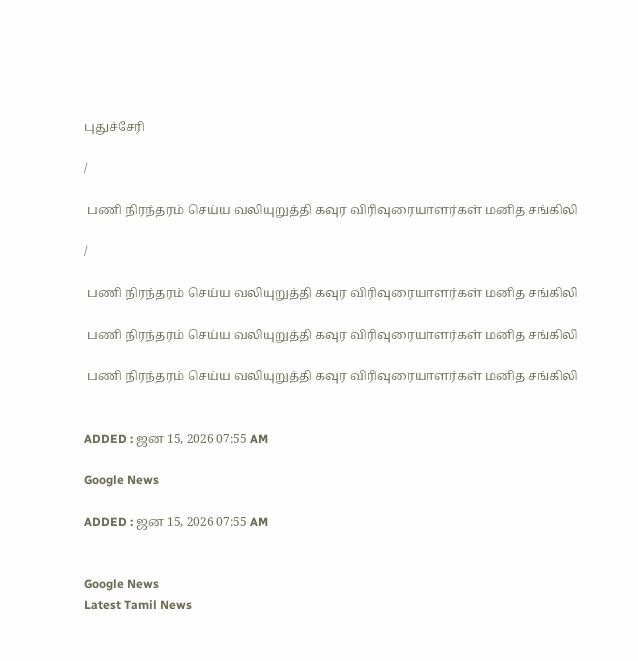புதுச்சேரி

/

 பணி நிரந்தரம் செய்ய வலியுறுத்தி கவுர விரிவுரையாளர்கள் மனித சங்கிலி

/

 பணி நிரந்தரம் செய்ய வலியுறுத்தி கவுர விரிவுரையாளர்கள் மனித சங்கிலி

 பணி நிரந்தரம் செய்ய வலியுறுத்தி கவுர விரிவுரையாளர்கள் மனித சங்கிலி

 பணி நிரந்தரம் செய்ய வலியுறுத்தி கவுர விரிவுரையாளர்கள் மனித சங்கிலி


ADDED : ஜன 15, 2026 07:55 AM

Google News

ADDED : ஜன 15, 2026 07:55 AM


Google News
Latest Tamil News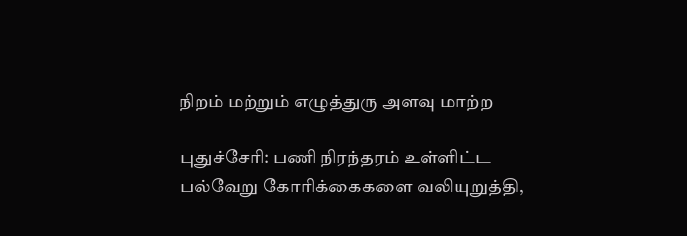நிறம் மற்றும் எழுத்துரு அளவு மாற்ற

புதுச்சேரி: பணி நிரந்தரம் உள்ளிட்ட பல்வேறு கோரிக்கைகளை வலியுறுத்தி,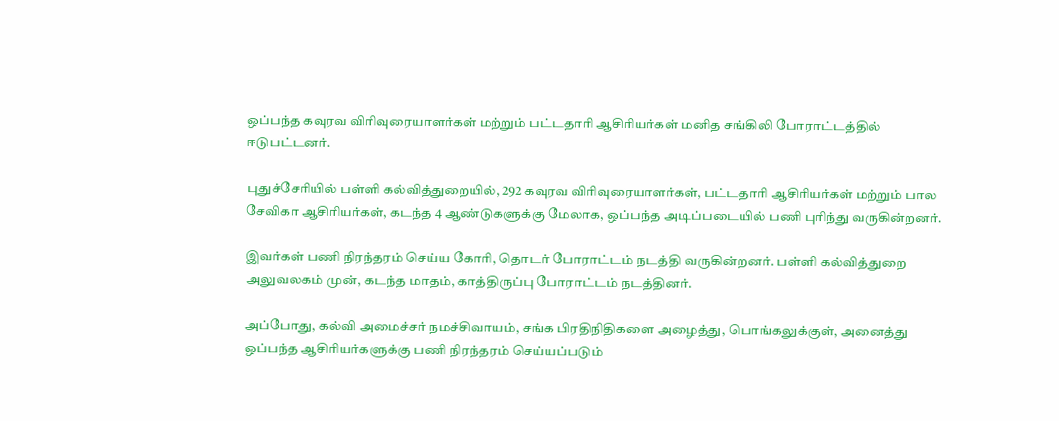ஒப்பந்த கவுரவ விரிவுரையாளர்கள் மற்றும் பட்டதாரி ஆசிரியர்கள் மனித சங்கிலி போராட்டத்தில் ஈடுபட்டனர்.

புதுச்சேரியில் பள்ளி கல்வித்துறையில், 292 கவுரவ விரிவுரையாளர்கள், பட்டதாரி ஆசிரியர்கள் மற்றும் பால சேவிகா ஆசிரியர்கள், கடந்த 4 ஆண்டுகளுக்கு மேலாக, ஒப்பந்த அடிப்படையில் பணி புரிந்து வருகின்றனர்.

இவர்கள் பணி நிரந்தரம் செய்ய கோரி, தொடர் போராட்டம் நடத்தி வருகின்றனர். பள்ளி கல்வித்துறை அலுவலகம் முன், கடந்த மாதம், காத்திருப்பு போராட்டம் நடத்தினர்.

அப்போது, கல்வி அமைச்சர் நமச்சிவாயம், சங்க பிரதிநிதிகளை அழைத்து, பொங்கலுக்குள், அனைத்து ஒப்பந்த ஆசிரியர்களுக்கு பணி நிரந்தரம் செய்யப்படும்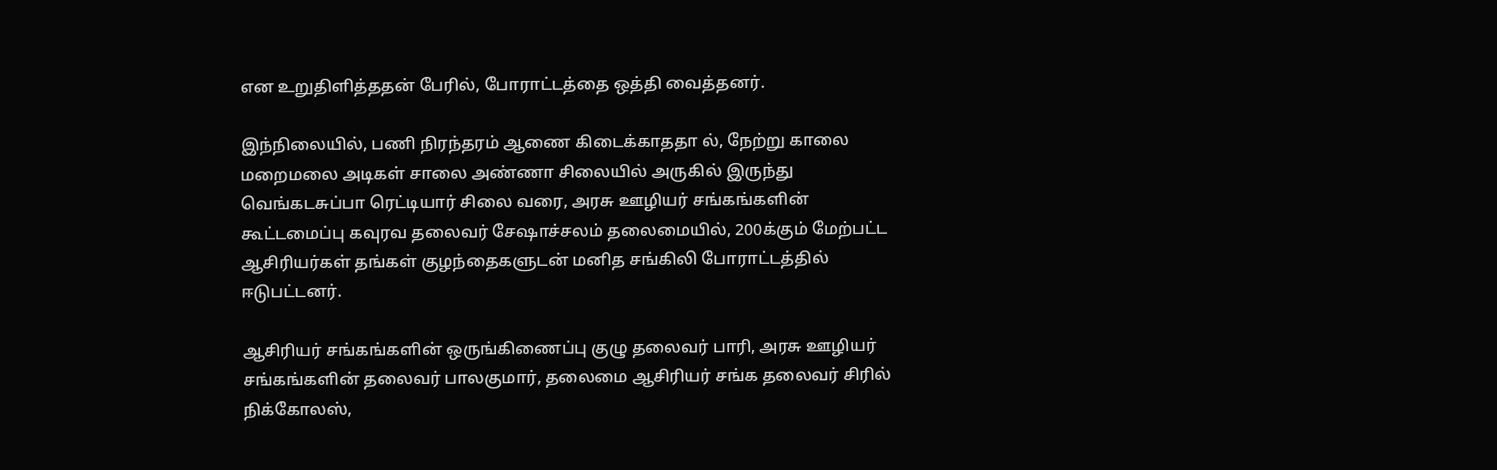என உறுதிளித்ததன் பேரில், போராட்டத்தை ஒத்தி வைத்தனர்.

இந்நிலையில், பணி நிரந்தரம் ஆணை கிடைக்காததா ல், நேற்று காலை மறைமலை அடிகள் சாலை அண்ணா சிலையில் அருகில் இருந்து வெங்கடசுப்பா ரெட்டியார் சிலை வரை, அரசு ஊழியர் சங்கங்களின் கூட்டமைப்பு கவுரவ தலைவர் சேஷாச்சலம் தலைமையில், 200க்கும் மேற்பட்ட ஆசிரியர்கள் தங்கள் குழந்தைகளுடன் மனித சங்கிலி போராட்டத்தில் ஈடுபட்டனர்.

ஆசிரியர் சங்கங்களின் ஒருங்கிணைப்பு குழு தலைவர் பாரி, அரசு ஊழியர் சங்கங்களின் தலைவர் பாலகுமார், தலைமை ஆசிரியர் சங்க தலைவர் சிரில் நிக்கோலஸ்,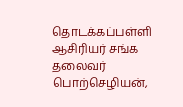தொடக்கப்பள்ளி ஆசிரியர் சங்க தலைவர் பொற்செழியன்,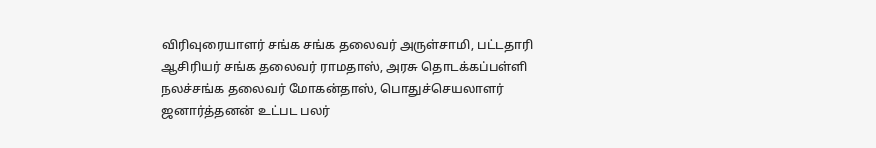விரிவுரையாளர் சங்க சங்க தலைவர் அருள்சாமி, பட்டதாரி ஆசிரியர் சங்க தலைவர் ராமதாஸ், அரசு தொடக்கப்பள்ளி நலச்சங்க தலைவர் மோகன்தாஸ், பொதுச்செயலாளர் ஜனார்த்தனன் உட்பட பலர்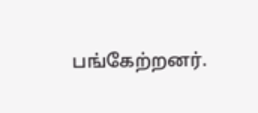பங்கேற்றனர்.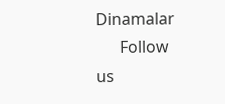Dinamalar
      Follow us